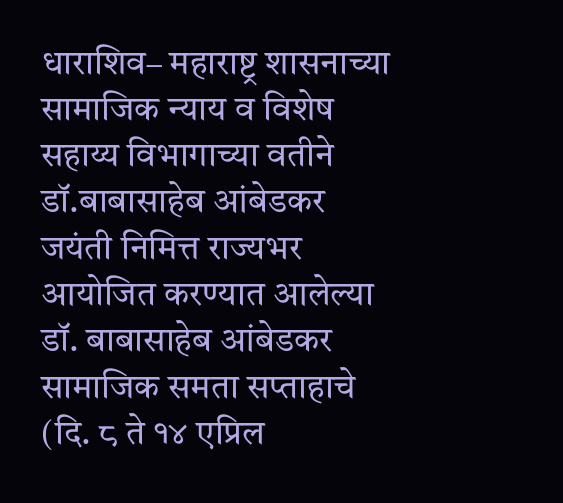धाराशिव– महाराष्ट्र शासनाच्या सामाजिक न्याय व विशेष सहाय्य विभागाच्या वतीने डॉ.बाबासाहेब आंबेडकर जयंती निमित्त राज्यभर आयोजित करण्यात आलेल्या डॉ. बाबासाहेब आंबेडकर सामाजिक समता सप्ताहाचे (दि. ८ ते १४ एप्रिल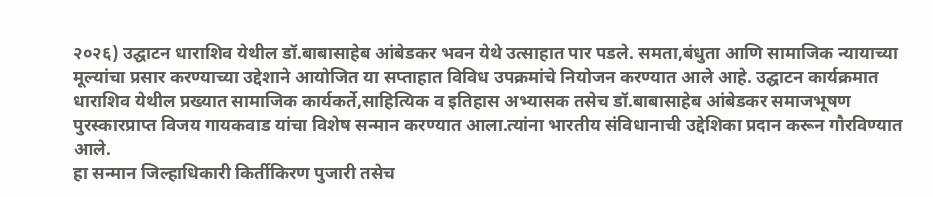२०२६) उद्घाटन धाराशिव येथील डॉ.बाबासाहेब आंबेडकर भवन येथे उत्साहात पार पडले. समता,बंधुता आणि सामाजिक न्यायाच्या मूल्यांचा प्रसार करण्याच्या उद्देशाने आयोजित या सप्ताहात विविध उपक्रमांचे नियोजन करण्यात आले आहे. उद्घाटन कार्यक्रमात धाराशिव येथील प्रख्यात सामाजिक कार्यकर्ते,साहित्यिक व इतिहास अभ्यासक तसेच डॉ.बाबासाहेब आंबेडकर समाजभूषण पुरस्कारप्राप्त विजय गायकवाड यांचा विशेष सन्मान करण्यात आला.त्यांना भारतीय संविधानाची उद्देशिका प्रदान करून गौरविण्यात आले.
हा सन्मान जिल्हाधिकारी किर्तीकिरण पुजारी तसेच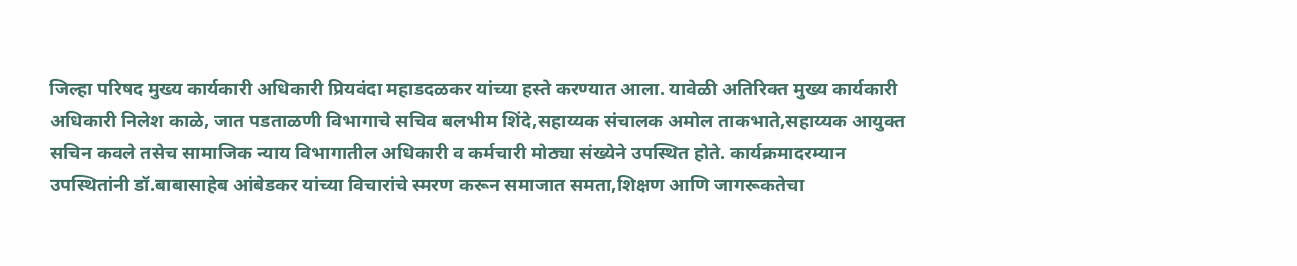जिल्हा परिषद मुख्य कार्यकारी अधिकारी प्रियवंदा महाडदळकर यांच्या हस्ते करण्यात आला. यावेळी अतिरिक्त मुख्य कार्यकारी अधिकारी निलेश काळे, जात पडताळणी विभागाचे सचिव बलभीम शिंदे,सहाय्यक संचालक अमोल ताकभाते,सहाय्यक आयुक्त सचिन कवले तसेच सामाजिक न्याय विभागातील अधिकारी व कर्मचारी मोठ्या संख्येने उपस्थित होते. कार्यक्रमादरम्यान उपस्थितांनी डॉ.बाबासाहेब आंबेडकर यांच्या विचारांचे स्मरण करून समाजात समता,शिक्षण आणि जागरूकतेचा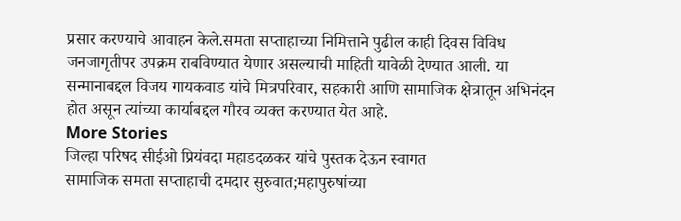प्रसार करण्याचे आवाहन केले.समता सप्ताहाच्या निमित्ताने पुढील काही दिवस विविध जनजागृतीपर उपक्रम राबविण्यात येणार असल्याची माहिती यावेळी देण्यात आली. या सन्मानाबद्दल विजय गायकवाड यांचे मित्रपरिवार, सहकारी आणि सामाजिक क्षेत्रातून अभिनंदन होत असून त्यांच्या कार्याबद्दल गौरव व्यक्त करण्यात येत आहे.
More Stories
जिल्हा परिषद सीईओ प्रियंवदा महाडदळकर यांचे पुस्तक देऊन स्वागत
सामाजिक समता सप्ताहाची दमदार सुरुवात;महापुरुषांच्या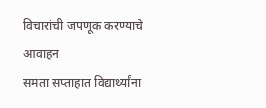विचारांची जपणूक करण्याचे आवाहन
समता सप्ताहात विद्यार्थ्यांना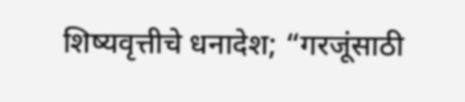शिष्यवृत्तीचे धनादेश; “गरजूंसाठी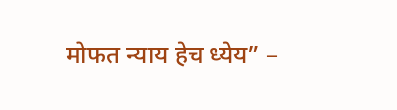मोफत न्याय हेच ध्येय” –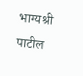भाग्यश्री पाटील